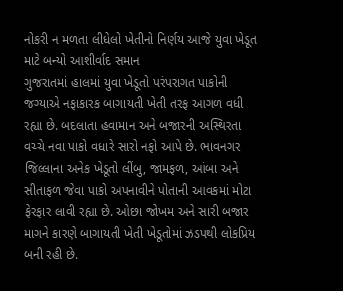નોકરી ન મળતા લીધેલો ખેતીનો નિર્ણય આજે યુવા ખેડૂત માટે બન્યો આશીર્વાદ સમાન
ગુજરાતમાં હાલમાં યુવા ખેડૂતો પરંપરાગત પાકોની જગ્યાએ નફાકારક બાગાયતી ખેતી તરફ આગળ વધી રહ્યા છે. બદલાતા હવામાન અને બજારની અસ્થિરતા વચ્ચે નવા પાકો વધારે સારો નફો આપે છે. ભાવનગર જિલ્લાના અનેક ખેડૂતો લીંબુ, જામફળ, આંબા અને સીતાફળ જેવા પાકો અપનાવીને પોતાની આવકમાં મોટા ફેરફાર લાવી રહ્યા છે. ઓછા જોખમ અને સારી બજાર માગને કારણે બાગાયતી ખેતી ખેડૂતોમાં ઝડપથી લોકપ્રિય બની રહી છે.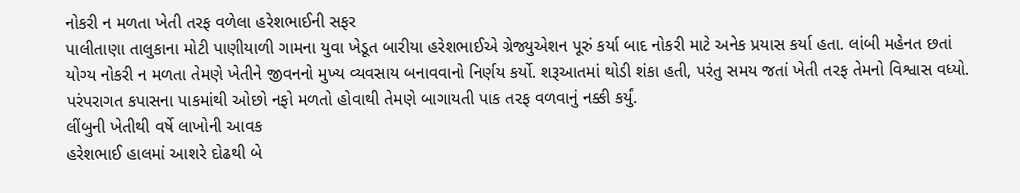નોકરી ન મળતા ખેતી તરફ વળેલા હરેશભાઈની સફર
પાલીતાણા તાલુકાના મોટી પાણીયાળી ગામના યુવા ખેડૂત બારીયા હરેશભાઈએ ગ્રેજ્યુએશન પૂરું કર્યા બાદ નોકરી માટે અનેક પ્રયાસ કર્યા હતા. લાંબી મહેનત છતાં યોગ્ય નોકરી ન મળતા તેમણે ખેતીને જીવનનો મુખ્ય વ્યવસાય બનાવવાનો નિર્ણય કર્યો. શરૂઆતમાં થોડી શંકા હતી, પરંતુ સમય જતાં ખેતી તરફ તેમનો વિશ્વાસ વધ્યો. પરંપરાગત કપાસના પાકમાંથી ઓછો નફો મળતો હોવાથી તેમણે બાગાયતી પાક તરફ વળવાનું નક્કી કર્યું.
લીંબુની ખેતીથી વર્ષે લાખોની આવક
હરેશભાઈ હાલમાં આશરે દોઢથી બે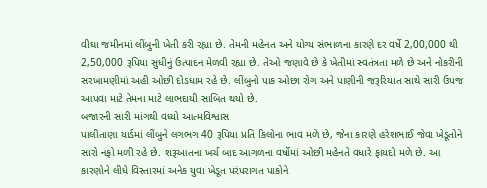વીઘા જમીનમાં લીંબુની ખેતી કરી રહ્યા છે. તેમની મહેનત અને યોગ્ય સંભાળના કારણે દર વર્ષે 2,00,000 થી 2,50,000 રૂપિયા સુધીનું ઉત્પાદન મેળવી રહ્યા છે. તેઓ જણાવે છે કે ખેતીમાં સ્વતંત્રતા મળે છે અને નોકરીની સરખામણીમાં અહી ઓછી દોડધામ રહે છે. લીંબુનો પાક ઓછા રોગ અને પાણીની જરૂરિયાત સાથે સારી ઉપજ આપવા માટે તેમના માટે લાભદાયી સાબિત થયો છે.
બજારની સારી માંગથી વધ્યો આત્મવિશ્વાસ
પાલીતાણા યાર્ડમાં લીંબુને લગભગ 40 રૂપિયા પ્રતિ કિલોના ભાવ મળે છે, જેના કારણે હરેશભાઈ જેવા ખેડૂતોને સારો નફો મળી રહે છે. શરૂઆતના ખર્ચ બાદ આગળના વર્ષોમાં ઓછી મહેનતે વધારે ફાયદો મળે છે. આ કારણોને લીધે વિસ્તારમાં અનેક યુવા ખેડૂત પરંપરાગત પાકોને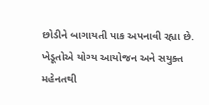છોડીને બાગાયતી પાક અપનાવી રહ્યા છે. ખેડૂતોએ યોગ્ય આયોજન અને સયુક્ત મહેનતથી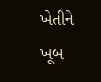ખેતીને ખૂબ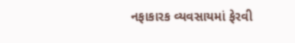નફાકારક વ્યવસાયમાં ફેરવી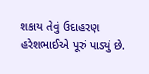શકાય તેવું ઉદાહરણ હરેશભાઈએ પૂરું પાડ્યું છે.